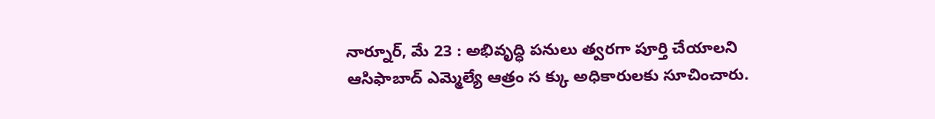నార్నూర్, మే 23 : అభివృద్ధి పనులు త్వరగా పూర్తి చేయాలని ఆసిఫాబాద్ ఎమ్మెల్యే ఆత్రం స క్కు అధికారులకు సూచించారు.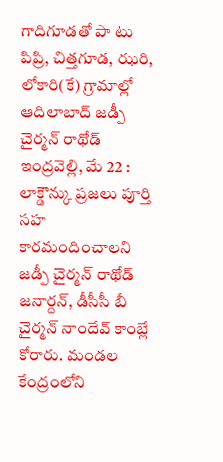గాదిగూడతో పా టు పిప్రి, చిత్తగూడ, ఝరి, లోకారి(కే) గ్రామాల్లో ఆదిలాబాద్ జడ్పీ చైర్మన్ రాథోడ్
ఇంద్రవెల్లి, మే 22 : లాక్డౌన్కు ప్రజలు పూర్తి సహ కారమందించాలని జడ్పీ చైర్మన్ రాథోడ్ జనార్దన్, డీసీసీ బీ చైర్మన్ నాందేవ్ కాంబ్లే కోరారు. మండల కేంద్రంలోని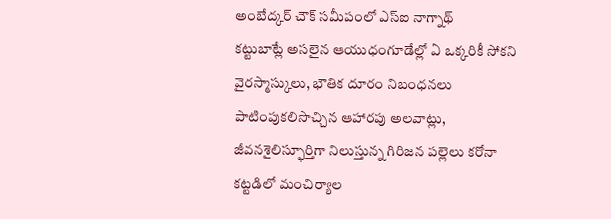అంబేద్కర్ చౌక్ సమీపంలో ఎస్ఐ నాగ్నాథ్
కట్టుబాట్లే అసలైన ఆయుధంగూడేల్లో ఏ ఒక్కరికీ సోకని వైరస్మాస్కులు, భౌతిక దూరం నిబంధనలు పాటింపుకలిసొచ్చిన ఆహారపు అలవాట్లు, జీవనశైలిస్ఫూర్తిగా నిలుస్తున్న గిరిజన పల్లెలు కరోనా కట్టడిలో మంచిర్యాల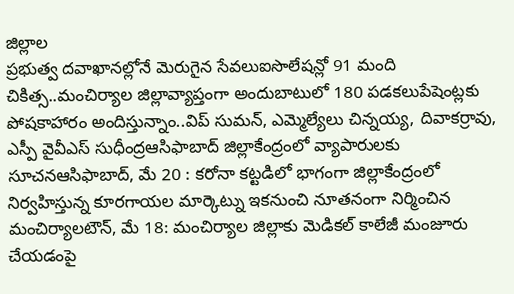జిల్లాల
ప్రభుత్వ దవాఖానల్లోనే మెరుగైన సేవలుఐసొలేషన్లో 91 మంది చికిత్స..మంచిర్యాల జిల్లావ్యాప్తంగా అందుబాటులో 180 పడకలుపేషెంట్లకు పోషకాహారం అందిస్తున్నాం..విప్ సుమన్, ఎమ్మెల్యేలు చిన్నయ్య, దివాకర్రావు,
ఎస్పీ వైవీఎస్ సుధీంద్రఆసిఫాబాద్ జిల్లాకేంద్రంలో వ్యాపారులకు సూచనఆసిఫాబాద్, మే 20 : కరోనా కట్టడిలో భాగంగా జిల్లాకేంద్రంలో నిర్వహిస్తున్న కూరగాయల మార్కెట్ను ఇకనుంచి నూతనంగా నిర్మించిన
మంచిర్యాలటౌన్, మే 18: మంచిర్యాల జిల్లాకు మెడికల్ కాలేజీ మంజూరు చేయడంపై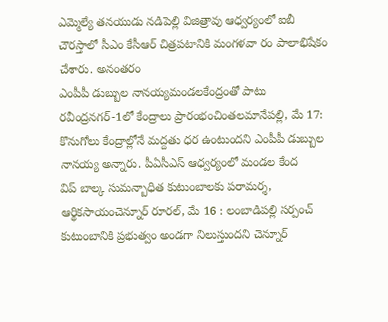ఎమ్మెల్యే తనయుడు నడిపెల్లి విజిత్రావు ఆధ్వర్యంలో ఐబీ చౌరస్తాలో సీఎం కేసీఆర్ చిత్రపటానికి మంగళవా రం పాలాభిషేకం చేశారు. అనంతరం
ఎంపీపీ డుబ్బుల నానయ్యమండలకేంద్రంతో పాటు రవీంద్రనగర్-1లో కేంద్రాలు ప్రారంభంచింతలమానేపల్లి, మే 17: కొనుగోలు కేంద్రాల్లోనే మద్దతు ధర ఉంటుందని ఎంపీపీ డుబ్బుల నానయ్య అన్నారు. పీఏసీఎస్ ఆధ్వర్యంలో మండల కేంద
విప్ బాల్క సుమన్బాధిత కుటుంబాలకు పరామర్శ, ఆర్థికసాయంచెన్నూర్ రూరల్, మే 16 : లంబాడిపల్లి సర్పంచ్ కుటుంబానికి ప్రభుత్వం అండగా నిలుస్తుందని చెన్నూర్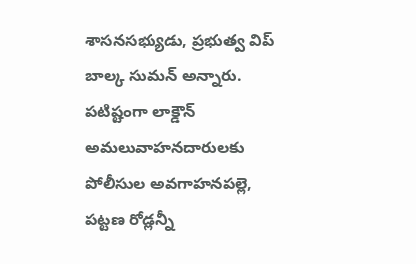శాసనసభ్యుడు, ప్రభుత్వ విప్ బాల్క సుమన్ అన్నారు.
పటిష్టంగా లాక్డౌన్ అమలువాహనదారులకు పోలీసుల అవగాహనపల్లె, పట్టణ రోడ్లన్నీ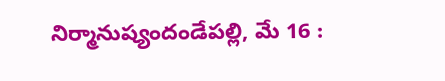నిర్మానుష్యందండేపల్లి, మే 16 :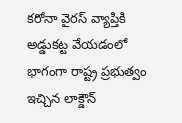కరోనా వైరస్ వ్యాప్తికి అడ్డుకట్ట వేయడంలో భాగంగా రాష్ట్ర ప్రభుత్వం ఇచ్చిన లాక్డౌన్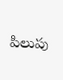పిలుపు